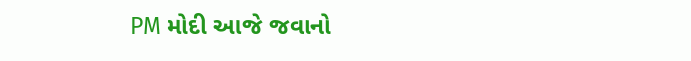PM મોદી આજે જવાનો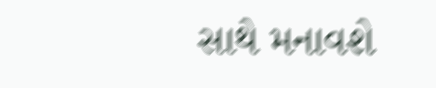સાથે મનાવશે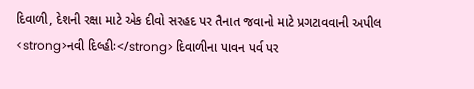દિવાળી, દેશની રક્ષા માટે એક દીવો સરહદ પર તૈનાત જવાનો માટે પ્રગટાવવાની અપીલ
<strong>નવી દિલ્હીઃ</strong> દિવાળીના પાવન પર્વ પર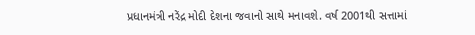પ્રધાનમંત્રી નરેંદ્ર મોદી દેશના જવાનો સાથે મનાવશે. વર્ષ 2001થી સત્તામાં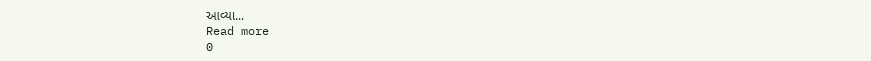આવ્યા...
Read more
0